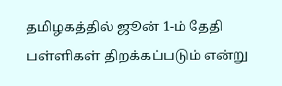தமிழகத்தில் ஜூன் 1-ம் தேதி பள்ளிகள் திறக்கப்படும் என்று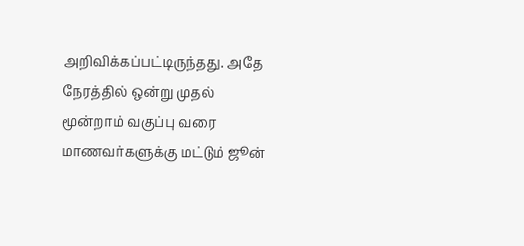அறிவிக்கப்பட்டிருந்தது. அதே நேரத்தில் ஒன்று முதல் மூன்றாம் வகுப்பு வரை மாணவர்களுக்கு மட்டும் ஜூன்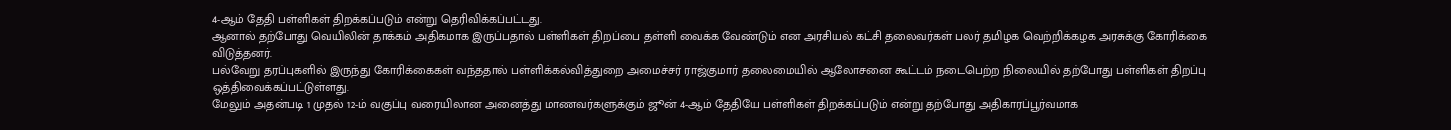4-ஆம் தேதி பள்ளிகள் திறக்கப்படும் என்று தெரிவிக்கப்பட்டது.
ஆனால் தற்போது வெயிலின் தாக்கம் அதிகமாக இருப்பதால் பள்ளிகள் திறப்பை தள்ளி வைக்க வேண்டும் என அரசியல் கட்சி தலைவர்கள் பலர் தமிழக வெற்றிக்கழக அரசுக்கு கோரிக்கை விடுத்தனர்.
பல்வேறு தரப்புகளில் இருந்து கோரிக்கைகள் வந்ததால் பள்ளிக்கல்வித்துறை அமைச்சர் ராஜ்குமார் தலைமையில் ஆலோசனை கூட்டம் நடைபெற்ற நிலையில் தற்போது பள்ளிகள் திறப்பு ஒத்திவைக்கப்பட்டுள்ளது.
மேலும் அதன்படி 1 முதல் 12-ம் வகுப்பு வரையிலான அனைத்து மாணவர்களுக்கும் ஜூன் 4-ஆம் தேதியே பள்ளிகள் திறக்கப்படும் என்று தற்போது அதிகாரப்பூர்வமாக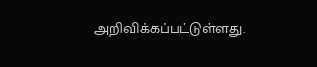அறிவிக்கப்பட்டுள்ளது.